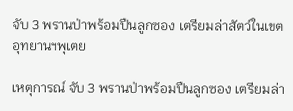จับ 3 พรานป่าพร้อมปืนลูกซอง เตรียมล่าสัตว์ในเขตอุทยานฯพุเตย

เหตุการณ์ จับ 3 พรานป่าพร้อมปืนลูกซอง เตรียมล่า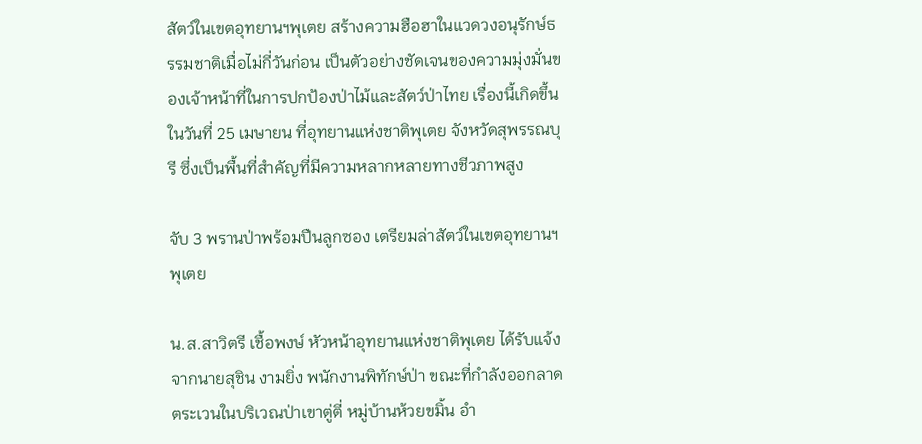สัตว์ในเขตอุทยานฯพุเตย สร้างความฮือฮาในแวดวงอนุรักษ์ธรรมชาติเมื่อไม่กี่วันก่อน เป็นตัวอย่างชัดเจนของความมุ่งมั่นของเจ้าหน้าที่ในการปกป้องป่าไม้และสัตว์ป่าไทย เรื่องนี้เกิดขึ้นในวันที่ 25 เมษายน ที่อุทยานแห่งชาติพุเตย จังหวัดสุพรรณบุรี ซึ่งเป็นพื้นที่สำคัญที่มีความหลากหลายทางชีวภาพสูง

จับ 3 พรานป่าพร้อมปืนลูกซอง เตรียมล่าสัตว์ในเขตอุทยานฯพุเตย

น.ส.สาวิตรี เชื้อพงษ์ หัวหน้าอุทยานแห่งชาติพุเตย ได้รับแจ้งจากนายสุชิน งามยิ่ง พนักงานพิทักษ์ป่า ขณะที่กำลังออกลาดตระเวนในบริเวณป่าเขาตู่ตี่ หมู่บ้านห้วยขมิ้น อำ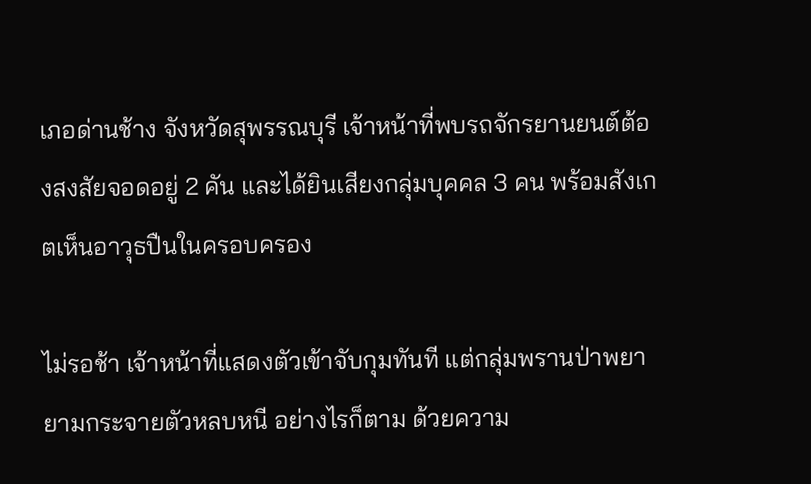เภอด่านช้าง จังหวัดสุพรรณบุรี เจ้าหน้าที่พบรถจักรยานยนต์ต้องสงสัยจอดอยู่ 2 คัน และได้ยินเสียงกลุ่มบุคคล 3 คน พร้อมสังเกตเห็นอาวุธปืนในครอบครอง

ไม่รอช้า เจ้าหน้าที่แสดงตัวเข้าจับกุมทันที แต่กลุ่มพรานป่าพยายามกระจายตัวหลบหนี อย่างไรก็ตาม ด้วยความ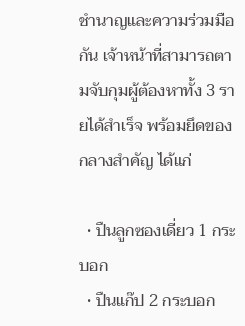ชำนาญและความร่วมมือกัน เจ้าหน้าที่สามารถตามจับกุมผู้ต้องหาทั้ง 3 รายได้สำเร็จ พร้อมยึดของกลางสำคัญ ได้แก่

  • ปืนลูกซองเดี่ยว 1 กระบอก
  • ปืนแก๊ป 2 กระบอก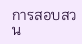การสอบสวน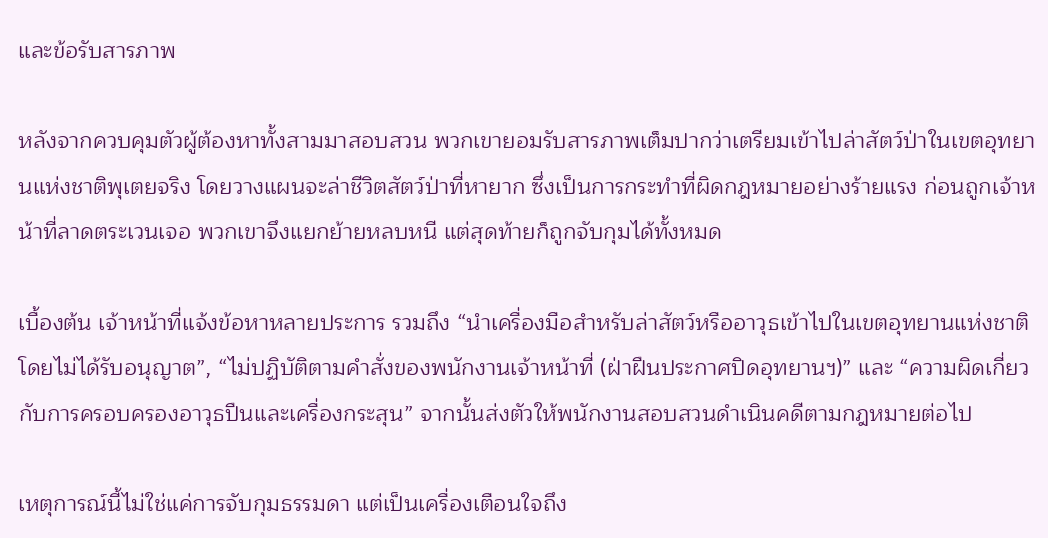และข้อรับสารภาพ

หลังจากควบคุมตัวผู้ต้องหาทั้งสามมาสอบสวน พวกเขายอมรับสารภาพเต็มปากว่าเตรียมเข้าไปล่าสัตว์ป่าในเขตอุทยานแห่งชาติพุเตยจริง โดยวางแผนจะล่าชีวิตสัตว์ป่าที่หายาก ซึ่งเป็นการกระทำที่ผิดกฎหมายอย่างร้ายแรง ก่อนถูกเจ้าหน้าที่ลาดตระเวนเจอ พวกเขาจึงแยกย้ายหลบหนี แต่สุดท้ายก็ถูกจับกุมได้ทั้งหมด

เบื้องต้น เจ้าหน้าที่แจ้งข้อหาหลายประการ รวมถึง “นำเครื่องมือสำหรับล่าสัตว์หรืออาวุธเข้าไปในเขตอุทยานแห่งชาติโดยไม่ได้รับอนุญาต”, “ไม่ปฏิบัติตามคำสั่งของพนักงานเจ้าหน้าที่ (ฝ่าฝืนประกาศปิดอุทยานฯ)” และ “ความผิดเกี่ยวกับการครอบครองอาวุธปืนและเครื่องกระสุน” จากนั้นส่งตัวให้พนักงานสอบสวนดำเนินคดีตามกฎหมายต่อไป

เหตุการณ์นี้ไม่ใช่แค่การจับกุมธรรมดา แต่เป็นเครื่องเตือนใจถึง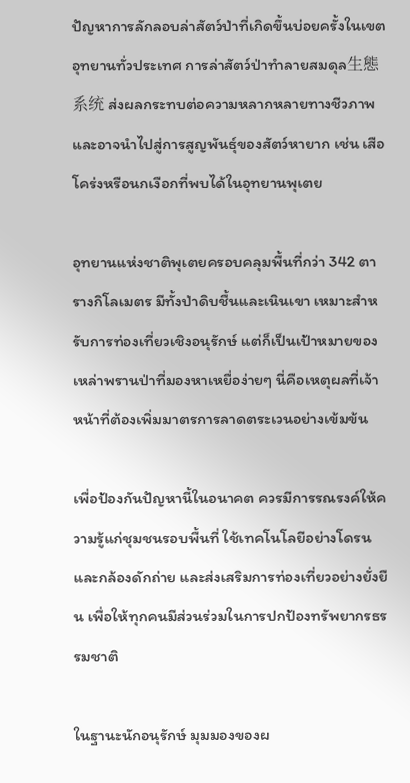ปัญหาการลักลอบล่าสัตว์ป่าที่เกิดขึ้นบ่อยครั้งในเขตอุทยานทั่วประเทศ การล่าสัตว์ป่าทำลายสมดุล生態系统 ส่งผลกระทบต่อความหลากหลายทางชีวภาพ และอาจนำไปสู่การสูญพันธุ์ของสัตว์หายาก เช่น เสือโคร่งหรือนกเงือกที่พบได้ในอุทยานพุเตย

อุทยานแห่งชาติพุเตยครอบคลุมพื้นที่กว่า 342 ตารางกิโลเมตร มีทั้งป่าดิบชื้นและเนินเขา เหมาะสำหรับการท่องเที่ยวเชิงอนุรักษ์ แต่ก็เป็นเป้าหมายของเหล่าพรานป่าที่มองหาเหยื่อง่ายๆ นี่คือเหตุผลที่เจ้าหน้าที่ต้องเพิ่มมาตรการลาดตระเวนอย่างเข้มข้น

เพื่อป้องกันปัญหานี้ในอนาคต ควรมีการรณรงค์ให้ความรู้แก่ชุมชนรอบพื้นที่ ใช้เทคโนโลยีอย่างโดรนและกล้องดักถ่าย และส่งเสริมการท่องเที่ยวอย่างยั่งยืน เพื่อให้ทุกคนมีส่วนร่วมในการปกป้องทรัพยากรธรรมชาติ

ในฐานะนักอนุรักษ์ มุมมองของผ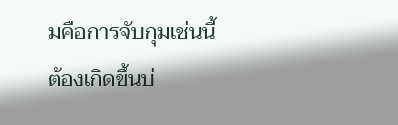มคือการจับกุมเช่นนี้ต้องเกิดขึ้นบ่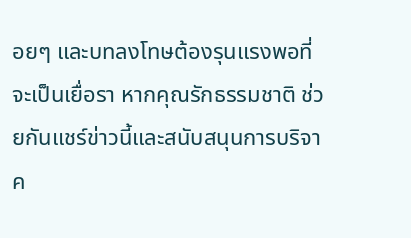อยๆ และบทลงโทษต้องรุนแรงพอที่จะเป็นเยื่อรา หากคุณรักธรรมชาติ ช่วยกันแชร์ข่าวนี้และสนับสนุนการบริจาค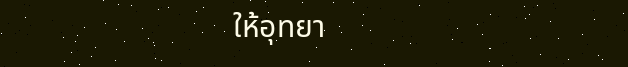ให้อุทยา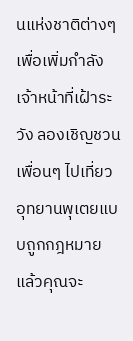นแห่งชาติต่างๆ เพื่อเพิ่มกำลังเจ้าหน้าที่เฝ้าระวัง ลองเชิญชวนเพื่อนๆ ไปเที่ยวอุทยานพุเตยแบบถูกกฎหมาย แล้วคุณจะ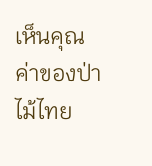เห็นคุณค่าของป่าไม้ไทย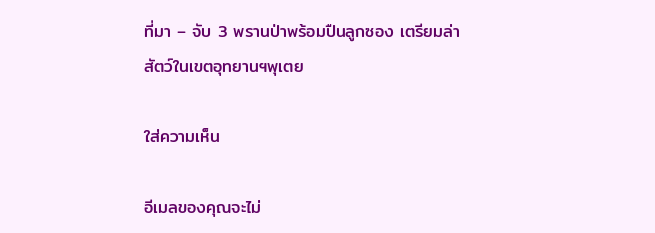ที่มา – จับ 3 พรานป่าพร้อมปืนลูกซอง เตรียมล่าสัตว์ในเขตอุทยานฯพุเตย

ใส่ความเห็น

อีเมลของคุณจะไม่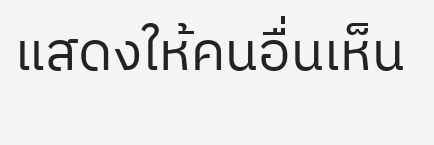แสดงให้คนอื่นเห็น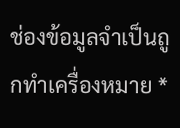ช่องข้อมูลจำเป็นถูกทำเครื่องหมาย *